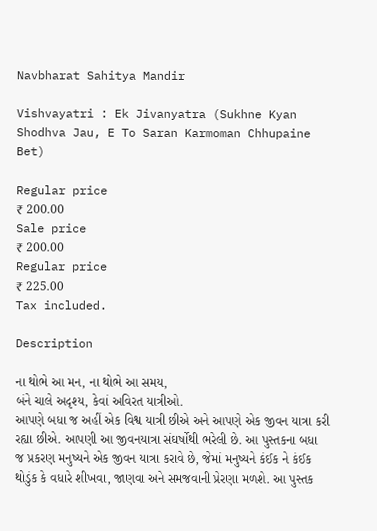Navbharat Sahitya Mandir

Vishvayatri : Ek Jivanyatra (Sukhne Kyan Shodhva Jau, E To Saran Karmoman Chhupaine Bet)

Regular price
₹ 200.00
Sale price
₹ 200.00
Regular price
₹ 225.00
Tax included.

Description

ના થોભે આ મન, ના થોભે આ સમય,
બંને ચાલે અદૃશ્ય, કેવાં અવિરત યાત્રીઓ.
આપણે બધા જ અહીં એક વિશ્વ યાત્રી છીએ અને આપણે એક જીવન યાત્રા કરી રહ્યા છીએ. આપણી આ જીવનયાત્રા સંઘર્ષોથી ભરેલી છે. આ પુસ્તકના બધા જ પ્રકરણ મનુષ્યને એક જીવન યાત્રા કરાવે છે, જેમાં મનુષ્યને કંઈક ને કંઈક થોડુંક કે વધારે શીખવા, જાણવા અને સમજવાની પ્રેરણા મળશે. આ પુસ્તક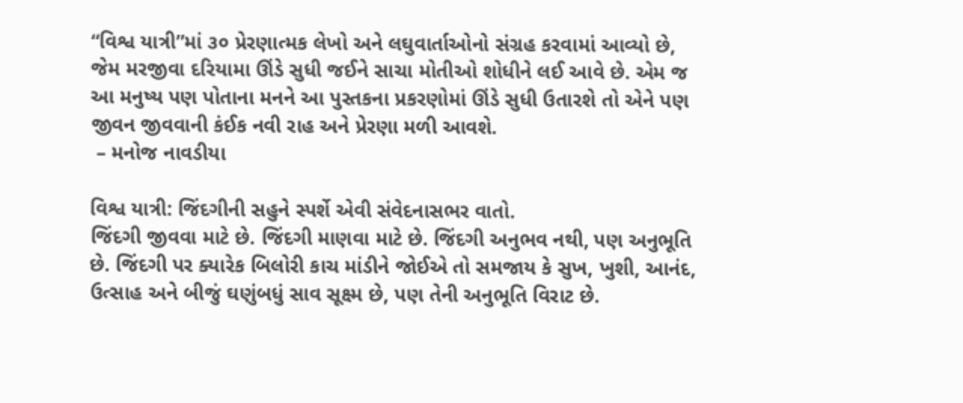“વિશ્વ યાત્રી”માં ૩૦ પ્રેરણાત્મક લેખો અને લઘુવાર્તાઓનો સંગ્રહ કરવામાં આવ્યો છે, જેમ મરજીવા દરિયામા ઊંડે સુધી જઈને સાચા મોતીઓ શોધીને લઈ આવે છે. એમ‌ જ આ મનુષ્ય‌ પણ પોતાના‌ મનને આ પુસ્તકના પ્રકરણોમાં ઊંડે સુધી ઉતારશે તો એને પણ જીવન જીવવાની કંઈક નવી રાહ અને પ્રેરણા મળી આવશે.
 – મનોજ નાવડીયા

વિશ્વ યાત્રી: જિંદગીની સહુને સ્પર્શે એવી સંવેદનાસભર વાતો.
જિંદગી જીવવા માટે છે. જિંદગી માણવા માટે છે. જિંદગી અનુભવ નથી, પણ અનુભૂતિ છે. જિંદગી પર ક્યારેક બિલોરી કાચ માંડીને જોઈએ તો સમજાય કે સુખ, ખુશી, આનંદ, ઉત્સાહ અને બીજું ઘણુંબધું સાવ સૂક્ષ્મ છે, પણ તેની અનુભૂતિ વિરાટ છે.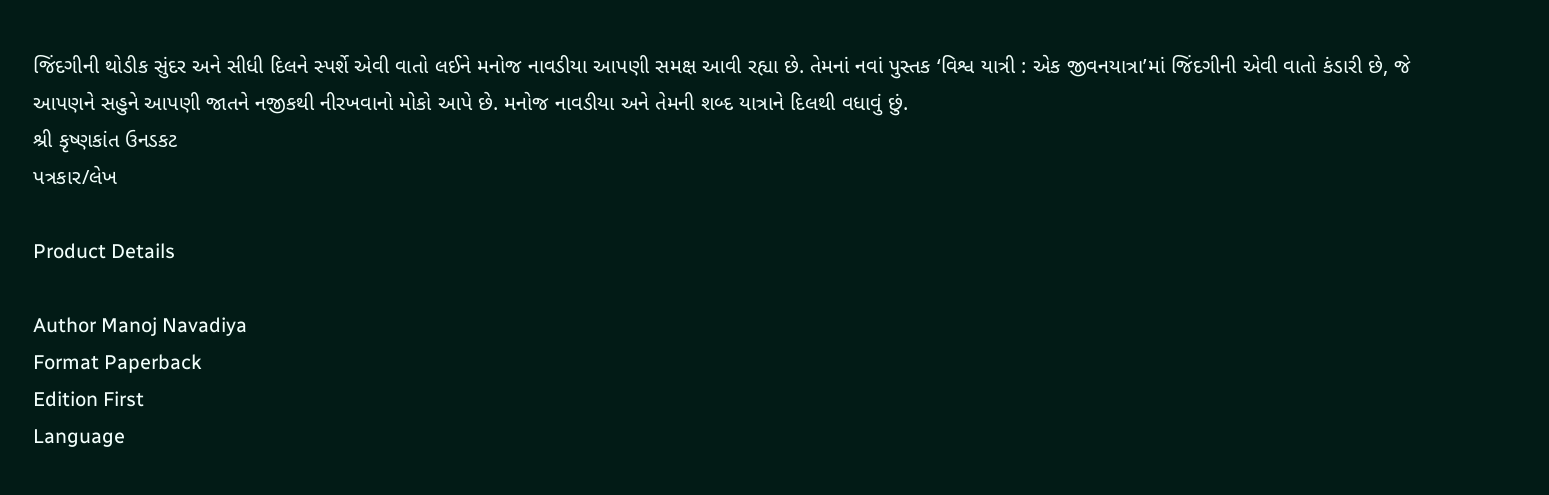જિંદગીની થોડીક સુંદર અને સીધી દિલને સ્પર્શે એવી વાતો લઈને મનોજ નાવડીયા આપણી સમક્ષ આવી રહ્યા છે. તેમનાં નવાં પુસ્તક ‘વિશ્વ યાત્રી : એક જીવનયાત્રા’માં જિંદગીની એવી વાતો કંડારી છે, જે આપણને સહુને આપણી જાતને નજીકથી નીરખવાનો મોકો આપે છે. મનોજ નાવડીયા અને તેમની શબ્દ યાત્રાને દિલથી વધાવું છું.
શ્રી કૃષ્ણકાંત ઉનડકટ
પત્રકાર/લેખ

Product Details

Author Manoj Navadiya
Format Paperback
Edition First
Language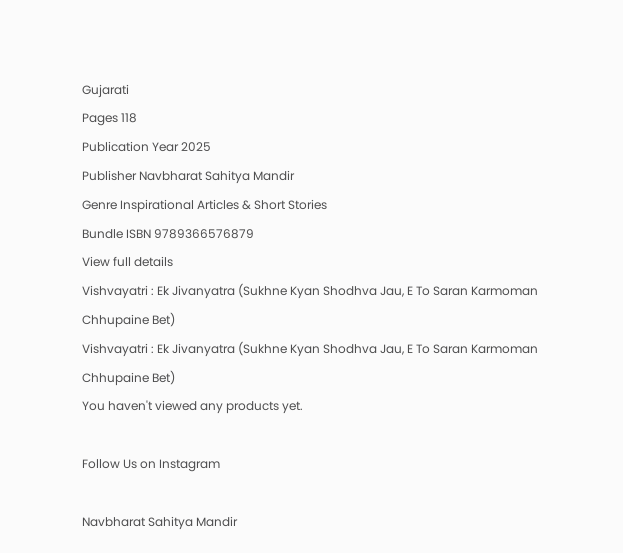Gujarati
Pages 118
Publication Year 2025
Publisher Navbharat Sahitya Mandir
Genre Inspirational Articles & Short Stories
Bundle ISBN 9789366576879
View full details
Vishvayatri : Ek Jivanyatra (Sukhne Kyan Shodhva Jau, E To Saran Karmoman Chhupaine Bet)
Vishvayatri : Ek Jivanyatra (Sukhne Kyan Shodhva Jau, E To Saran Karmoman Chhupaine Bet)
You haven't viewed any products yet.

Follow Us on Instagram

Navbharat Sahitya Mandir